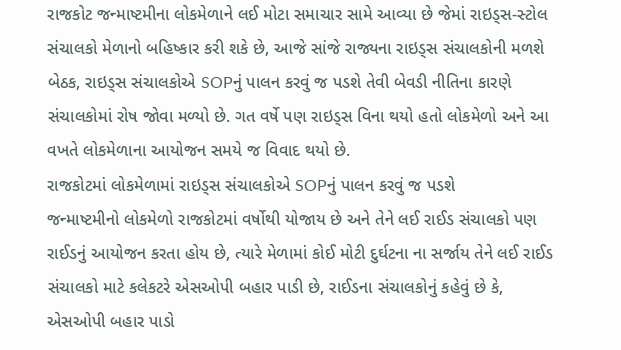રાજકોટ જન્માષ્ટમીના લોકમેળાને લઈ મોટા સમાચાર સામે આવ્યા છે જેમાં રાઇડ્સ-સ્ટોલ સંચાલકો મેળાનો બહિષ્કાર કરી શકે છે, આજે સાંજે રાજ્યના રાઇડ્સ સંચાલકોની મળશે બેઠક, રાઇડ્સ સંચાલકોએ SOPનું પાલન કરવું જ પડશે તેવી બેવડી નીતિના કારણે સંચાલકોમાં રોષ જોવા મળ્યો છે. ગત વર્ષે પણ રાઇડ્સ વિના થયો હતો લોકમેળો અને આ વખતે લોકમેળાના આયોજન સમયે જ વિવાદ થયો છે.
રાજકોટમાં લોકમેળામાં રાઇડ્સ સંચાલકોએ SOPનું પાલન કરવું જ પડશે
જન્માષ્ટમીનો લોકમેળો રાજકોટમાં વર્ષોથી યોજાય છે અને તેને લઈ રાઈડ સંચાલકો પણ રાઈડનું આયોજન કરતા હોય છે, ત્યારે મેળામાં કોઈ મોટી દુર્ઘટના ના સર્જાય તેને લઈ રાઈડ સંચાલકો માટે કલેકટરે એસઓપી બહાર પાડી છે, રાઈડના સંચાલકોનું કહેવું છે કે, એસઓપી બહાર પાડો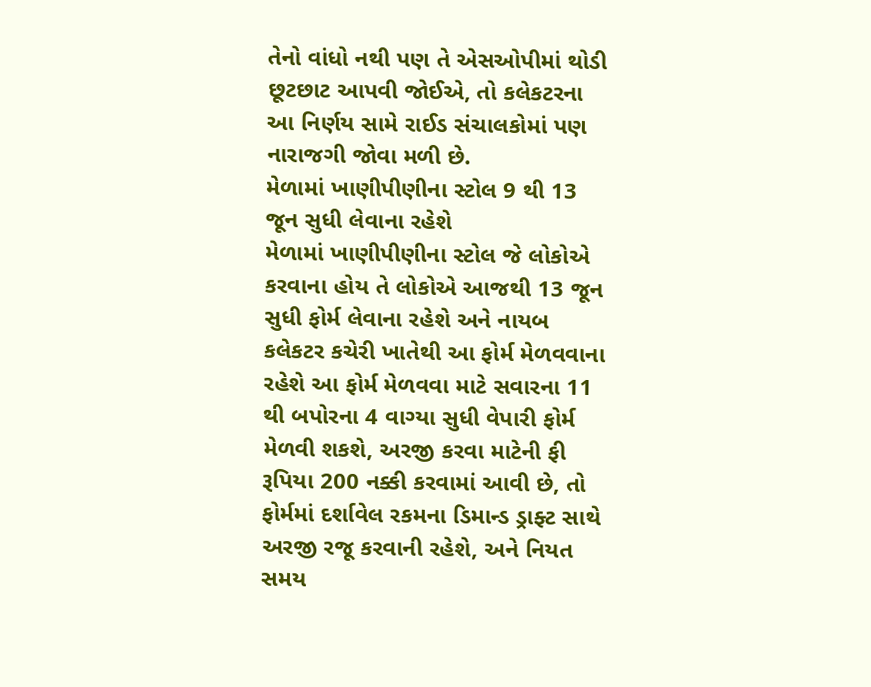તેનો વાંધો નથી પણ તે એસઓપીમાં થોડી છૂટછાટ આપવી જોઈએ, તો કલેકટરના આ નિર્ણય સામે રાઈડ સંચાલકોમાં પણ નારાજગી જોવા મળી છે.
મેળામાં ખાણીપીણીના સ્ટોલ 9 થી 13 જૂન સુધી લેવાના રહેશે
મેળામાં ખાણીપીણીના સ્ટોલ જે લોકોએ કરવાના હોય તે લોકોએ આજથી 13 જૂન સુધી ફોર્મ લેવાના રહેશે અને નાયબ કલેકટર કચેરી ખાતેથી આ ફોર્મ મેળવવાના રહેશે આ ફોર્મ મેળવવા માટે સવારના 11 થી બપોરના 4 વાગ્યા સુધી વેપારી ફોર્મ મેળવી શકશે, અરજી કરવા માટેની ફી રૂપિયા 200 નક્કી કરવામાં આવી છે, તો ફોર્મમાં દર્શાવેલ રકમના ડિમાન્ડ ડ્રાફ્ટ સાથે અરજી રજૂ કરવાની રહેશે, અને નિયત સમય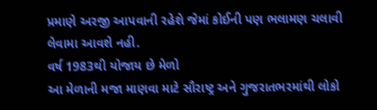પ્રમાણે અરજી આપવાની રહેશે જેમાં કોઈની પણ ભલામણ ચલાવી લેવામા આવશે નહી.
વર્ષ 1983થી યોજાય છે મેળો
આ મેળાની મજા માણવા માટે સૌરાષ્ટ્ર અને ગુજરાતભરમાંથી લોકો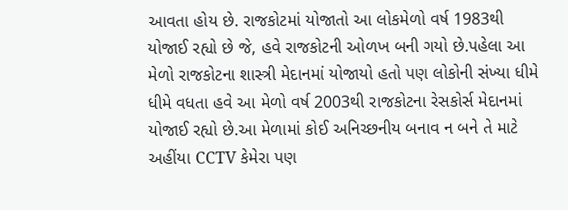આવતા હોય છે. રાજકોટમાં યોજાતો આ લોકમેળો વર્ષ 1983થી યોજાઈ રહ્યો છે જે, હવે રાજકોટની ઓળખ બની ગયો છે.પહેલા આ મેળો રાજકોટના શાસ્ત્રી મેદાનમાં યોજાયો હતો પણ લોકોની સંખ્યા ધીમે ધીમે વધતા હવે આ મેળો વર્ષ 2003થી રાજકોટના રેસકોર્સ મેદાનમાં યોજાઈ રહ્યો છે.આ મેળામાં કોઈ અનિચ્છનીય બનાવ ન બને તે માટે અહીંયા CCTV કેમેરા પણ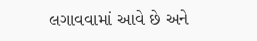લગાવવામાં આવે છે અને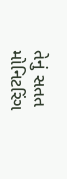તેનું સતત મોનિટરિંગ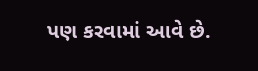પણ કરવામાં આવે છે.